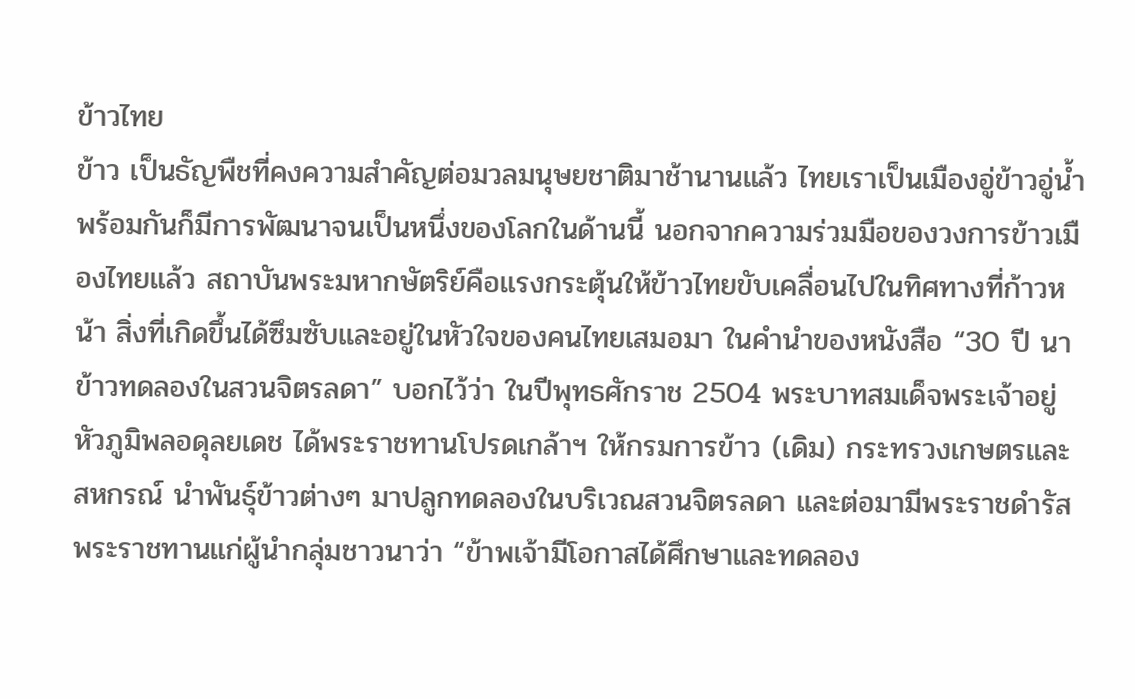ข้าวไทย
ข้าว เป็นธัญพืชที่คงความสำคัญต่อมวลมนุษยชาติมาช้านานแล้ว ไทยเราเป็นเมืองอู่ข้าวอู่น้ำ พร้อมกันก็มีการพัฒนาจนเป็นหนึ่งของโลกในด้านนี้ นอกจากความร่วมมือของวงการข้าวเมืองไทยแล้ว สถาบันพระมหากษัตริย์คือแรงกระตุ้นให้ข้าวไทยขับเคลื่อนไปในทิศทางที่ก้าวหน้า สิ่งที่เกิดขึ้นได้ซึมซับและอยู่ในหัวใจของคนไทยเสมอมา ในคำนำของหนังสือ “30 ปี นาข้าวทดลองในสวนจิตรลดา” บอกไว้ว่า ในปีพุทธศักราช 2504 พระบาทสมเด็จพระเจ้าอยู่หัวภูมิพลอดุลยเดช ได้พระราชทานโปรดเกล้าฯ ให้กรมการข้าว (เดิม) กระทรวงเกษตรและสหกรณ์ นำพันธุ์ข้าวต่างๆ มาปลูกทดลองในบริเวณสวนจิตรลดา และต่อมามีพระราชดำรัสพระราชทานแก่ผู้นำกลุ่มชาวนาว่า “ข้าพเจ้ามีโอกาสได้ศึกษาและทดลอง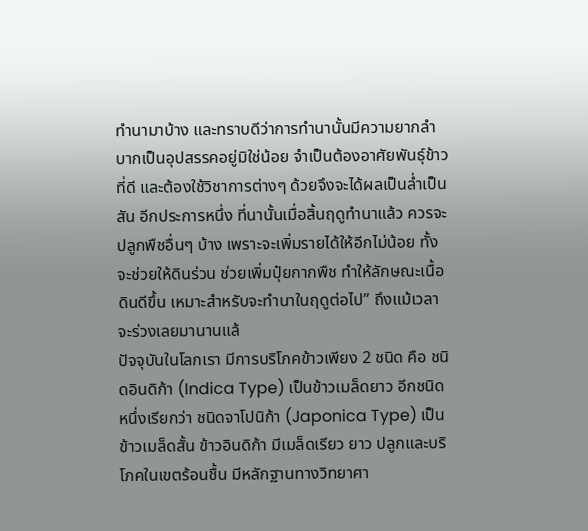ทำนามาบ้าง และทราบดีว่าการทำนานั้นมีความยากลำบากเป็นอุปสรรคอยู่มิใช่น้อย จำเป็นต้องอาศัยพันธุ์ข้าวที่ดี และต้องใช้วิชาการต่างๆ ด้วยจึงจะได้ผลเป็นล่ำเป็นสัน อีกประการหนึ่ง ที่นานั้นเมื่อสิ้นฤดูทำนาแล้ว ควรจะปลูกพืชอื่นๆ บ้าง เพราะจะเพิ่มรายได้ให้อีกไม่น้อย ทั้งจะช่วยให้ดินร่วน ช่วยเพิ่มปุ๋ยกากพืช ทำให้ลักษณะเนื้อดินดีขึ้น เหมาะสำหรับจะทำนาในฤดูต่อไป” ถึงแม้เวลาจะร่วงเลยมานานแล้
ปัจจุบันในโลกเรา มีการบริโภคข้าวเพียง 2 ชนิด คือ ชนิดอินดิก้า (Indica Type) เป็นข้าวเมล็ดยาว อีกชนิดหนึ่งเรียกว่า ชนิดจาโปนิก้า (Japonica Type) เป็นข้าวเมล็ดสั้น ข้าวอินดิก้า มีเมล็ดเรียว ยาว ปลูกและบริโภคในเขตร้อนชื้น มีหลักฐานทางวิทยาศา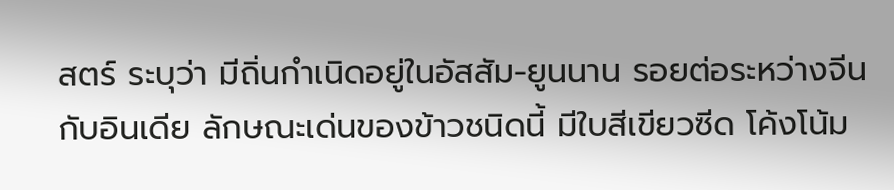สตร์ ระบุว่า มีถิ่นกำเนิดอยู่ในอัสสัม-ยูนนาน รอยต่อระหว่างจีนกับอินเดีย ลักษณะเด่นของข้าวชนิดนี้ มีใบสีเขียวซีด โค้งโน้ม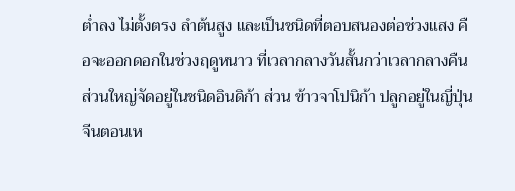ต่ำลง ไม่ตั้งตรง ลำต้นสูง และเป็นชนิดที่ตอบสนองต่อช่วงแสง คือจะออกดอกในช่วงฤดูหนาว ที่เวลากลางวันสั้นกว่าเวลากลางคืน ส่วนใหญ่จัดอยู่ในชนิดอินดิก้า ส่วน ข้าวจาโปนิก้า ปลูกอยู่ในญี่ปุ่น จีนตอนเห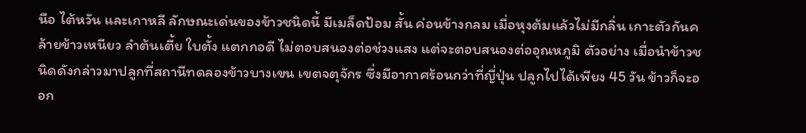นือ ไต้หวัน และเกาหลี ลักษณะเด่นของข้าวชนิดนี้ มีเมล็ดป้อม สั้น ค่อนข้างกลม เมื่อหุงต้มแล้วไม่มีกลิ่น เกาะตัวกันคล้ายข้าวเหนียว ลำต้นเตี้ย ใบตั้ง แตกกอดี ไม่ตอบสนองต่อช่วงแสง แต่จะตอบสนองต่ออุณหภูมิ ตัวอย่าง เมื่อนำข้าวชนิดดังกล่าวมาปลูกที่สถานีทดลองข้าวบางเขน เขตจตุจักร ซึ่งมีอากาศร้อนกว่าที่ญี่ปุ่น ปลูกไปได้เพียง 45 วัน ข้าวก็จะออก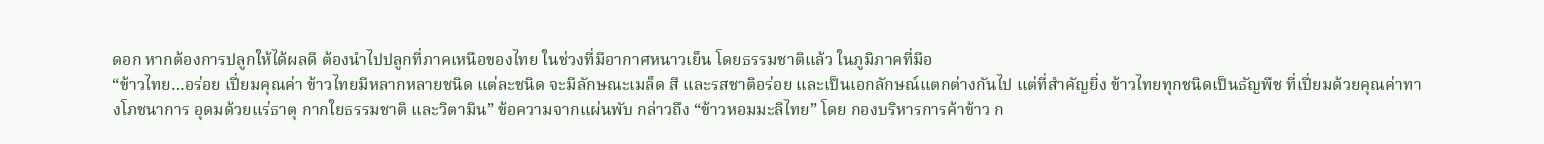ดอก หากต้องการปลูกให้ได้ผลดี ต้องนำไปปลูกที่ภาคเหนือของไทย ในช่วงที่มีอากาศหนาวเย็น โดยธรรมชาติแล้ว ในภูมิภาคที่มีอ
“ข้าวไทย…อร่อย เปี่ยมคุณค่า ข้าวไทยมีหลากหลายชนิด แต่ละชนิด จะมีลักษณะเมล็ด สี และรสชาติอร่อย และเป็นเอกลักษณ์แตกต่างกันไป แต่ที่สำคัญยิ่ง ข้าวไทยทุกชนิดเป็นธัญพืช ที่เปี่ยมด้วยคุณค่าทางโภชนาการ อุดมด้วยแร่ธาตุ กากใยธรรมชาติ และวิตามิน” ข้อความจากแผ่นพับ กล่าวถึง “ข้าวหอมมะลิไทย” โดย กองบริหารการค้าข้าว ก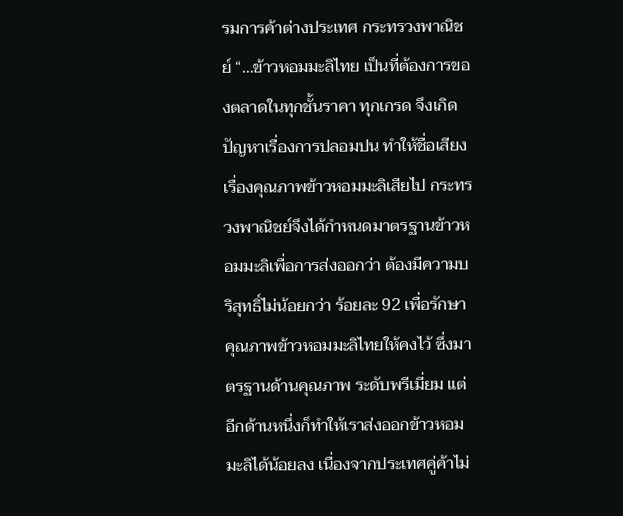รมการค้าต่างประเทศ กระทรวงพาณิชย์ “…ข้าวหอมมะลิไทย เป็นที่ต้องการของตลาดในทุกชั้นราคา ทุกเกรด จึงเกิดปัญหาเรื่องการปลอมปน ทำให้ชื่อเสียงเรื่องคุณภาพข้าวหอมมะลิเสียไป กระทรวงพาณิชย์จึงได้กำหนดมาตรฐานข้าวหอมมะลิเพื่อการส่งออกว่า ต้องมีความบริสุทธิ์ไม่น้อยกว่า ร้อยละ 92 เพื่อรักษาคุณภาพข้าวหอมมะลิไทยให้คงไว้ ซึ่งมาตรฐานด้านคุณภาพ ระดับพรีเมี่ยม แต่อีกด้านหนึ่งก็ทำให้เราส่งออกข้าวหอมมะลิได้น้อยลง เนื่องจากประเทศคู่ค้าไม่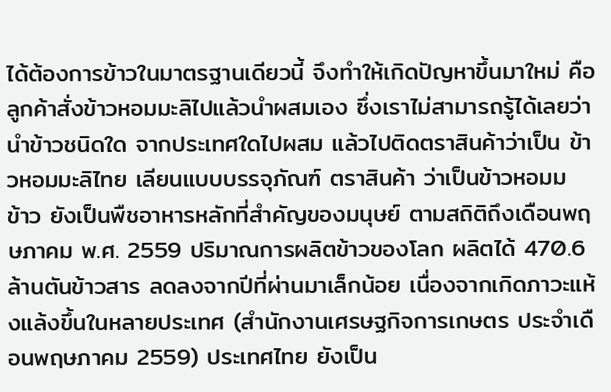ได้ต้องการข้าวในมาตรฐานเดียวนี้ จึงทำให้เกิดปัญหาขึ้นมาใหม่ คือลูกค้าสั่งข้าวหอมมะลิไปแล้วนำผสมเอง ซึ่งเราไม่สามารถรู้ได้เลยว่า นำข้าวชนิดใด จากประเทศใดไปผสม แล้วไปติดตราสินค้าว่าเป็น ข้าวหอมมะลิไทย เลียนแบบบรรจุภัณฑ์ ตราสินค้า ว่าเป็นข้าวหอมม
ข้าว ยังเป็นพืชอาหารหลักที่สำคัญของมนุษย์ ตามสถิติถึงเดือนพฤษภาคม พ.ศ. 2559 ปริมาณการผลิตข้าวของโลก ผลิตได้ 470.6 ล้านตันข้าวสาร ลดลงจากปีที่ผ่านมาเล็กน้อย เนื่องจากเกิดภาวะแห้งแล้งขึ้นในหลายประเทศ (สำนักงานเศรษฐกิจการเกษตร ประจำเดือนพฤษภาคม 2559) ประเทศไทย ยังเป็น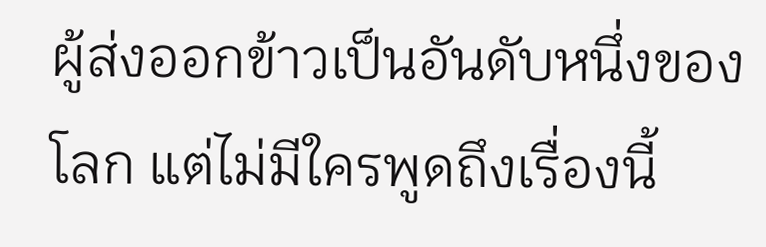ผู้ส่งออกข้าวเป็นอันดับหนึ่งของโลก แต่ไม่มีใครพูดถึงเรื่องนี้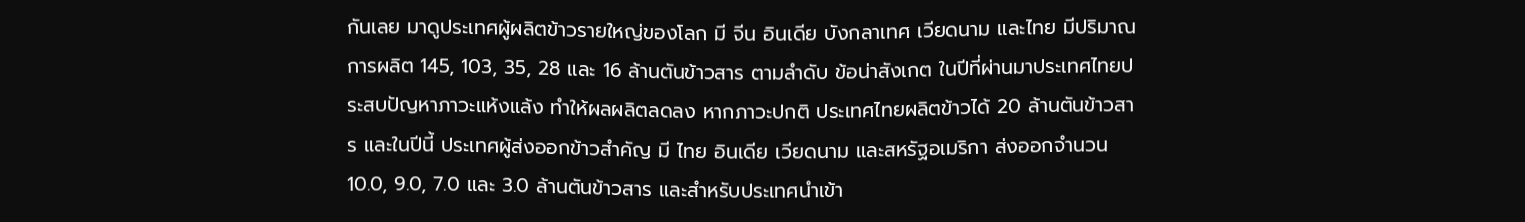กันเลย มาดูประเทศผู้ผลิตข้าวรายใหญ่ของโลก มี จีน อินเดีย บังกลาเทศ เวียดนาม และไทย มีปริมาณการผลิต 145, 103, 35, 28 และ 16 ล้านตันข้าวสาร ตามลำดับ ข้อน่าสังเกต ในปีที่ผ่านมาประเทศไทยประสบปัญหาภาวะแห้งแล้ง ทำให้ผลผลิตลดลง หากภาวะปกติ ประเทศไทยผลิตข้าวได้ 20 ล้านตันข้าวสาร และในปีนี้ ประเทศผู้ส่งออกข้าวสำคัญ มี ไทย อินเดีย เวียดนาม และสหรัฐอเมริกา ส่งออกจำนวน 10.0, 9.0, 7.0 และ 3.0 ล้านตันข้าวสาร และสำหรับประเทศนำเข้า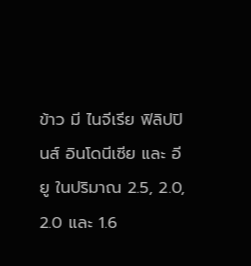ข้าว มี ไนจีเรีย ฟิลิปปินส์ อินโดนีเซีย และ อียู ในปริมาณ 2.5, 2.0, 2.0 และ 1.6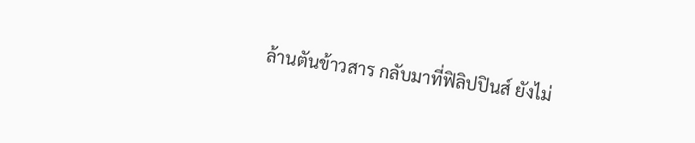ล้านตันข้าวสาร กลับมาที่ฟิลิปปินส์ ยังไม่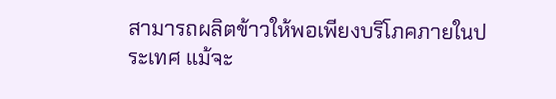สามารถผลิตข้าวให้พอเพียงบริโภคภายในประเทศ แม้จะ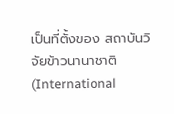เป็นที่ตั้งของ สถาบันวิจัยข้าวนานาชาติ (International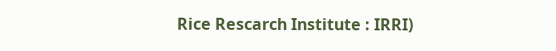Rice Rescarch Institute : IRRI)